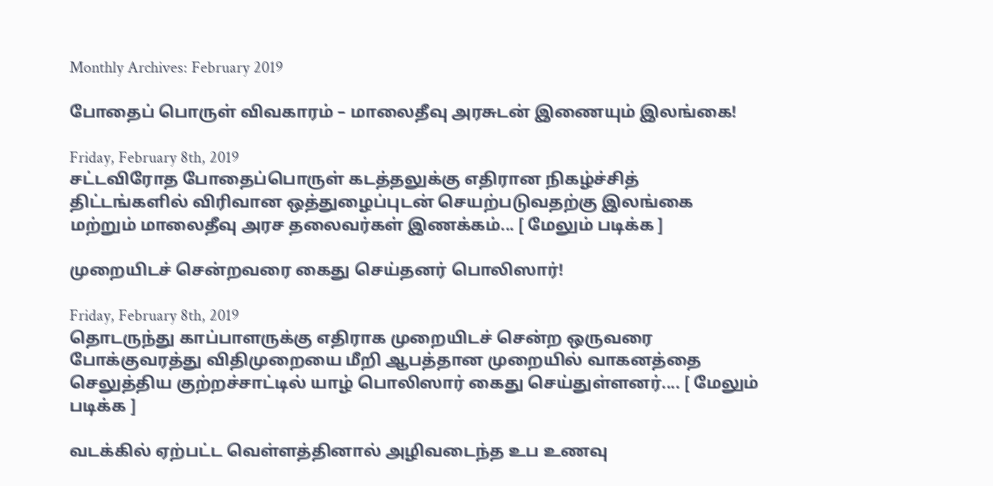Monthly Archives: February 2019

போதைப் பொருள் விவகாரம் – மாலைதீவு அரசுடன் இணையும் இலங்கை!

Friday, February 8th, 2019
சட்டவிரோத போதைப்பொருள் கடத்தலுக்கு எதிரான நிகழ்ச்சித் திட்டங்களில் விரிவான ஒத்துழைப்புடன் செயற்படுவதற்கு இலங்கை மற்றும் மாலைதீவு அரச தலைவர்கள் இணக்கம்... [ மேலும் படிக்க ]

முறையிடச் சென்றவரை கைது செய்தனர் பொலிஸார்!

Friday, February 8th, 2019
தொடருந்து காப்பாளருக்கு எதிராக முறையிடச் சென்ற ஒருவரை போக்குவரத்து விதிமுறையை மீறி ஆபத்தான முறையில் வாகனத்தை செலுத்திய குற்றச்சாட்டில் யாழ் பொலிஸார் கைது செய்துள்ளனர்.... [ மேலும் படிக்க ]

வடக்கில் ஏற்பட்ட வெள்ளத்தினால் அழிவடைந்த உப உணவு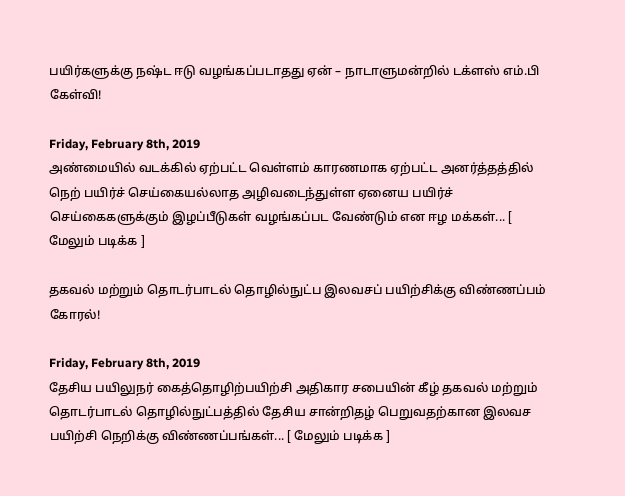பயிர்களுக்கு நஷ்ட ஈடு வழங்கப்படாதது ஏன் – நாடாளுமன்றில் டக்ளஸ் எம்.பி கேள்வி!

Friday, February 8th, 2019
அண்மையில் வடக்கில் ஏற்பட்ட வெள்ளம் காரணமாக ஏற்பட்ட அனர்த்தத்தில் நெற் பயிர்ச் செய்கையல்லாத அழிவடைந்துள்ள ஏனைய பயிர்ச் செய்கைகளுக்கும் இழப்பீடுகள் வழங்கப்பட வேண்டும் என ஈழ மக்கள்... [ மேலும் படிக்க ]

தகவல் மற்றும் தொடர்பாடல் தொழில்நுட்ப இலவசப் பயிற்சிக்கு விண்ணப்பம் கோரல்!

Friday, February 8th, 2019
தேசிய பயிலுநர் கைத்தொழிற்பயிற்சி அதிகார சபையின் கீழ் தகவல் மற்றும் தொடர்பாடல் தொழில்நுட்பத்தில் தேசிய சான்றிதழ் பெறுவதற்கான இலவச பயிற்சி நெறிக்கு விண்ணப்பங்கள்... [ மேலும் படிக்க ]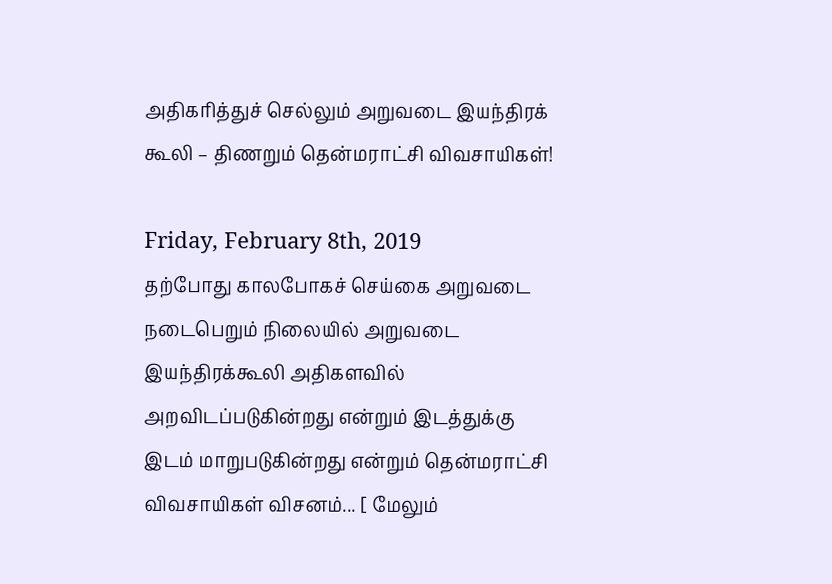அதிகரித்துச் செல்லும் அறுவடை இயந்திரக் கூலி – திணறும் தென்மராட்சி விவசாயிகள்!

Friday, February 8th, 2019
தற்போது காலபோகச் செய்கை அறுவடை நடைபெறும் நிலையில் அறுவடை இயந்திரக்கூலி அதிகளவில் அறவிடப்படுகின்றது என்றும் இடத்துக்கு இடம் மாறுபடுகின்றது என்றும் தென்மராட்சி விவசாயிகள் விசனம்... [ மேலும்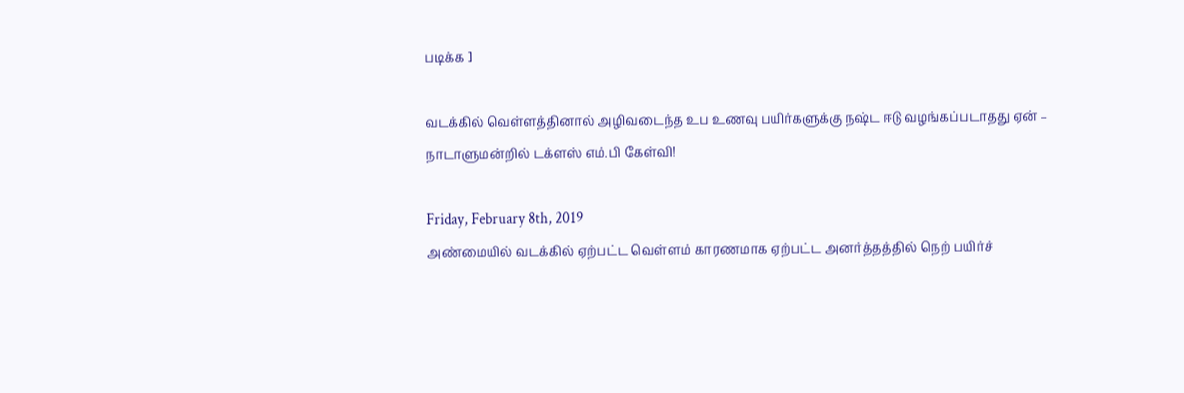படிக்க ]

வடக்கில் வெள்ளத்தினால் அழிவடைந்த உப உணவு பயிர்களுக்கு நஷ்ட ஈடு வழங்கப்படாதது ஏன் – நாடாளுமன்றில் டக்ளஸ் எம்.பி கேள்வி!

Friday, February 8th, 2019
அண்மையில் வடக்கில் ஏற்பட்ட வெள்ளம் காரணமாக ஏற்பட்ட அனர்த்தத்தில் நெற் பயிர்ச்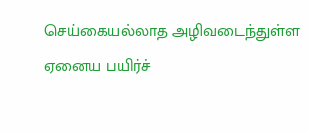செய்கையல்லாத அழிவடைந்துள்ள ஏனைய பயிர்ச்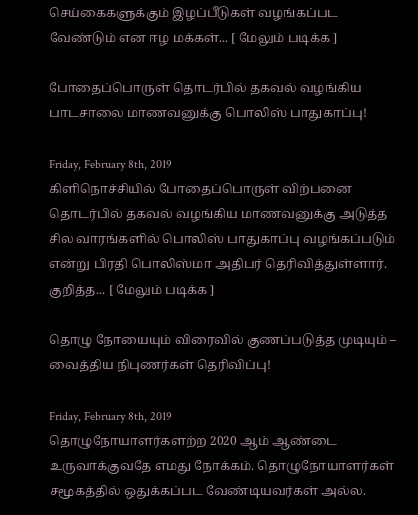செய்கைகளுக்கும் இழப்பீடுகள் வழங்கப்பட வேண்டும் என ஈழ மக்கள்... [ மேலும் படிக்க ]

போதைப்பொருள் தொடர்பில் தகவல் வழங்கிய பாடசாலை மாணவனுக்கு பொலிஸ் பாதுகாப்பு!

Friday, February 8th, 2019
கிளிநொச்சியில் போதைப்பொருள் விற்பனை தொடர்பில் தகவல் வழங்கிய மாணவனுக்கு அடுத்த சில வாரங்களில் பொலிஸ் பாதுகாப்பு வழங்கப்படும் என்று பிரதி பொலிஸ்மா அதிபர் தெரிவித்துள்ளார். குறித்த... [ மேலும் படிக்க ]

தொழு நோயையும் விரைவில் குணப்படுத்த முடியும் – வைத்திய நிபுணர்கள் தெரிவிப்பு!

Friday, February 8th, 2019
தொழுநோயாளர்களற்ற 2020 ஆம் ஆண்டை உருவாக்குவதே எமது நோக்கம். தொழுநோயாளர்கள் சமூகத்தில் ஒதுக்கப்பட வேண்டியவர்கள் அல்ல.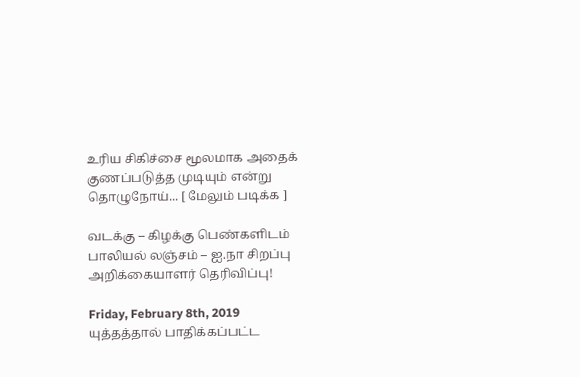உரிய சிகிச்சை மூலமாக அதைக் குணப்படுத்த முடியும் என்று தொழுநோய்... [ மேலும் படிக்க ]

வடக்கு – கிழக்கு பெண்களிடம் பாலியல் லஞ்சம் – ஐ.நா சிறப்பு அறிக்கையாளர் தெரிவிப்பு!

Friday, February 8th, 2019
யுத்தத்தால் பாதிக்கப்பட்ட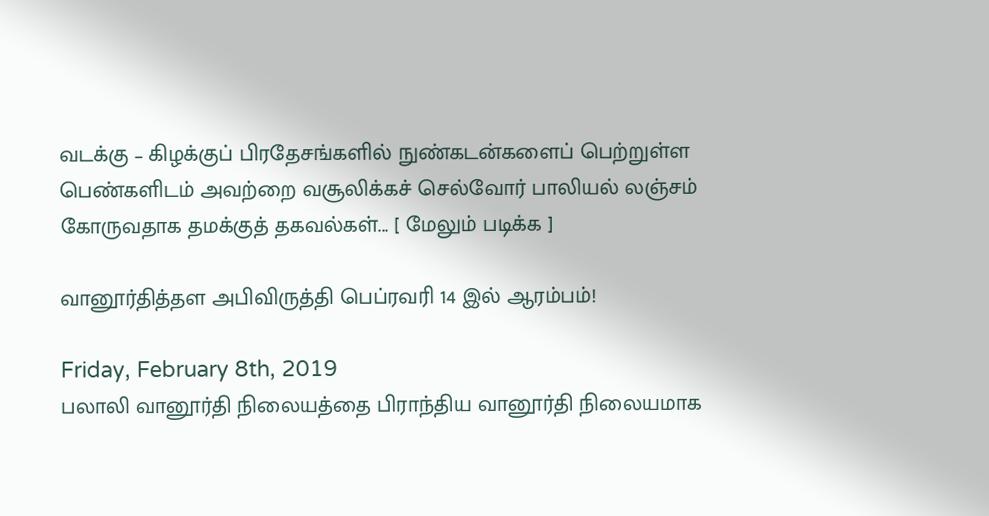வடக்கு – கிழக்குப் பிரதேசங்களில் நுண்கடன்களைப் பெற்றுள்ள பெண்களிடம் அவற்றை வசூலிக்கச் செல்வோர் பாலியல் லஞ்சம் கோருவதாக தமக்குத் தகவல்கள்... [ மேலும் படிக்க ]

வானூர்தித்தள அபிவிருத்தி பெப்ரவரி 14 இல் ஆரம்பம்!

Friday, February 8th, 2019
பலாலி வானூர்தி நிலையத்தை பிராந்திய வானூர்தி நிலையமாக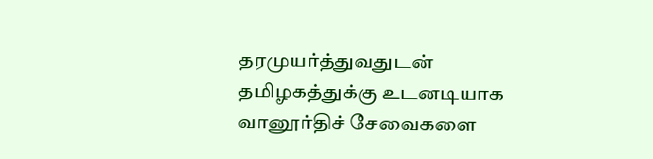தரமுயர்த்துவதுடன் தமிழகத்துக்கு உடனடியாக வானூர்திச் சேவைகளை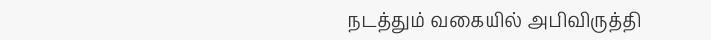நடத்தும் வகையில் அபிவிருத்தி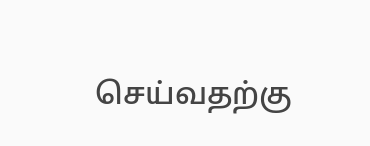செய்வதற்கு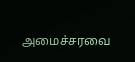அமைச்சரவை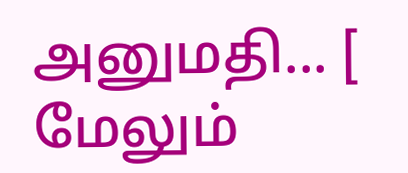அனுமதி... [ மேலும்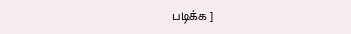படிக்க ]